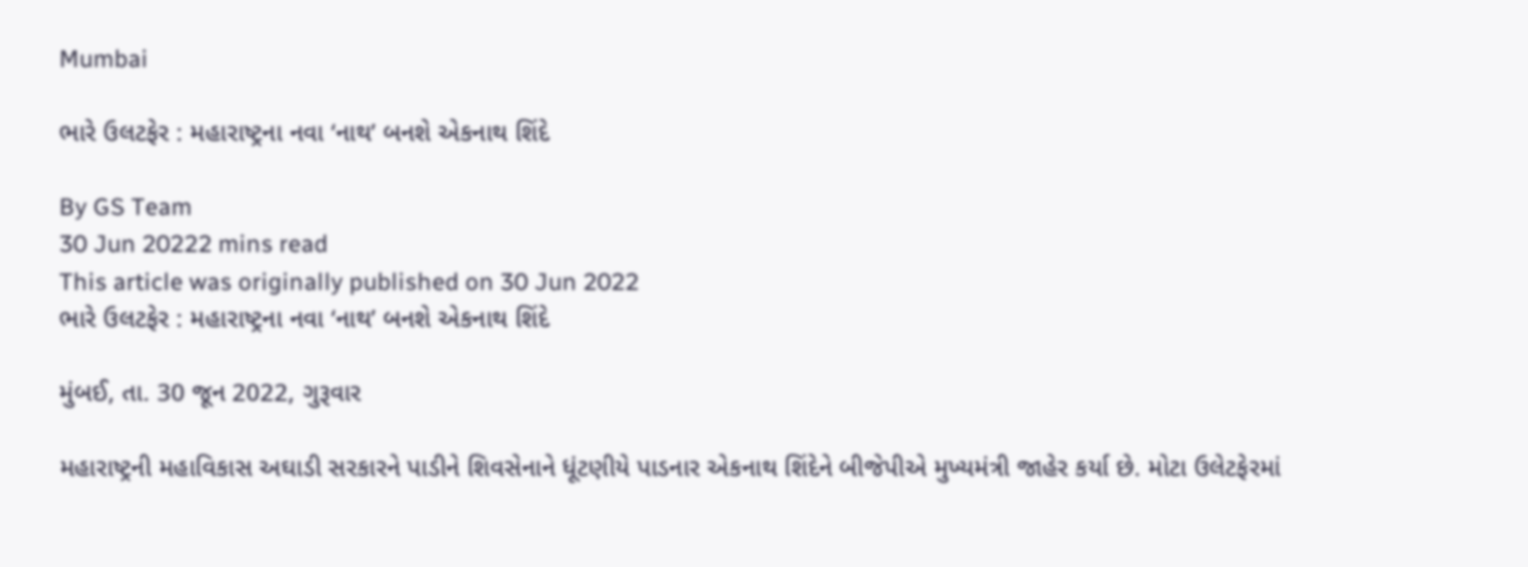Mumbai

ભારે ઉલટફેર : મહારાષ્ટ્રના નવા ‘નાથ’ બનશે એકનાથ શિંદે

By GS Team
30 Jun 20222 mins read
This article was originally published on 30 Jun 2022
ભારે ઉલટફેર : મહારાષ્ટ્રના નવા ‘નાથ’ બનશે એકનાથ શિંદે

મુંબઈ, તા. 30 જૂન 2022, ગુરૂવાર

મહારાષ્ટ્રની મહાવિકાસ અઘાડી સરકારને પાડીને શિવસેનાને ધૂંટણીયે પાડનાર એકનાથ શિંદેને બીજેપીએ મુખ્યમંત્રી જાહેર કર્યા છે. મોટા ઉલેટફેરમાં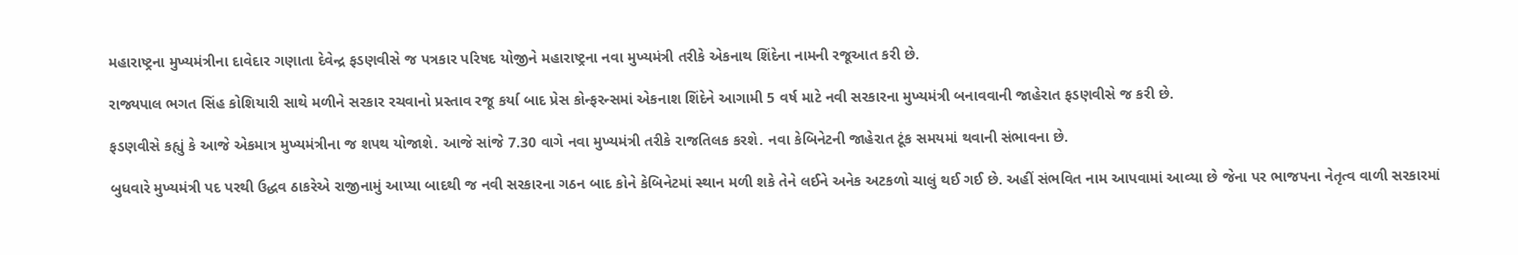મહારાષ્ટ્રના મુખ્યમંત્રીના દાવેદાર ગણાતા દેવેન્દ્ર ફડણવીસે જ પત્રકાર પરિષદ યોજીને મહારાષ્ટ્રના નવા મુખ્યમંત્રી તરીકે એકનાથ શિંદેના નામની રજૂઆત કરી છે.

રાજ્યપાલ ભગત સિંહ કોશિયારી સાથે મળીને સરકાર રચવાનો પ્રસ્તાવ રજૂ કર્યા બાદ પ્રેસ કોન્ફરન્સમાં એકનાશ શિંદેને આગામી 5 વર્ષ માટે નવી સરકારના મુખ્યમંત્રી બનાવવાની જાહેરાત ફડણવીસે જ કરી છે.

ફડણવીસે કહ્યું કે આજે એકમાત્ર મુખ્યમંત્રીના જ શપથ યોજાશે. આજે સાંજે 7.30 વાગે નવા મુખ્યમંત્રી તરીકે રાજતિલક કરશે. નવા કેબિનેટની જાહેરાત ટૂંક સમયમાં થવાની સંભાવના છે.

બુધવારે મુખ્યમંત્રી પદ પરથી ઉદ્ધવ ઠાકરેએ રાજીનામું આપ્યા બાદથી જ નવી સરકારના ગઠન બાદ કોને કેબિનેટમાં સ્થાન મળી શકે તેને લઈને અનેક અટકળો ચાલું થઈ ગઈ છે. અહીં સંભવિત નામ આપવામાં આવ્યા છે જેના પર ભાજપના નેતૃત્વ વાળી સરકારમાં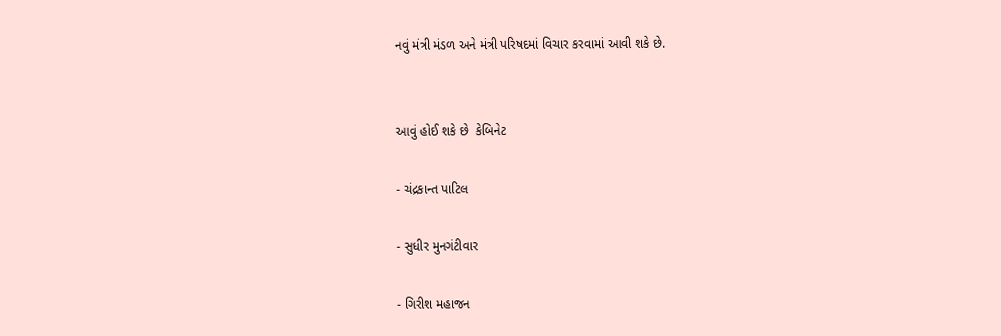નવું મંત્રી મંડળ અને મંત્રી પરિષદમાં વિચાર કરવામાં આવી શકે છે.


આવું હોઈ શકે છે  કેબિનેટ

- ચંદ્રકાન્ત પાટિલ

- સુધીર મુનગંટીવાર

- ગિરીશ મહાજન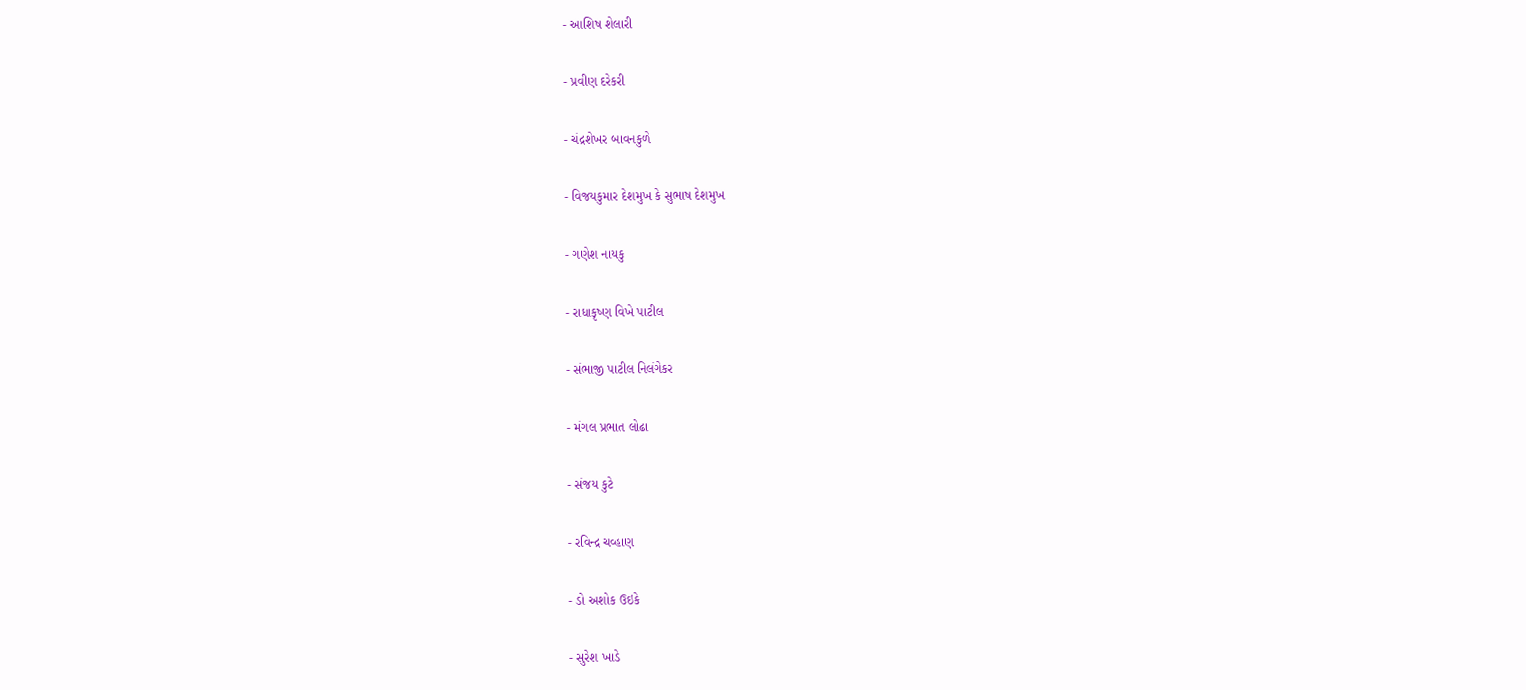- આશિષ શેલારી

- પ્રવીણ દરેકરી

- ચંદ્રશેખર બાવનકુળે

- વિજયકુમાર દેશમુખ કે સુભાષ દેશમુખ

- ગણેશ નાયકુ

- રાધાકૃષ્ણ વિખે પાટીલ

- સંભાજી પાટીલ નિલંગેકર

- મંગલ પ્રભાત લોઢા

- સંજય કુટે

- રવિન્દ્ર ચવ્હાણ

- ડો અશોક ઉઇકે

- સુરેશ ખાડે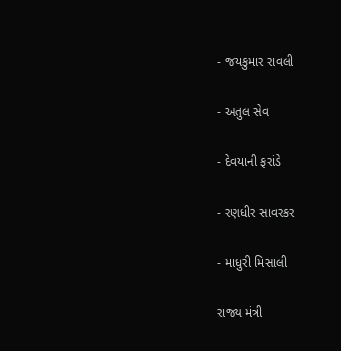- જયકુમાર રાવલી

- અતુલ સેવ

- દેવયાની ફરાંડે

- રણધીર સાવરકર

- માધુરી મિસાલી

રાજ્ય મંત્રી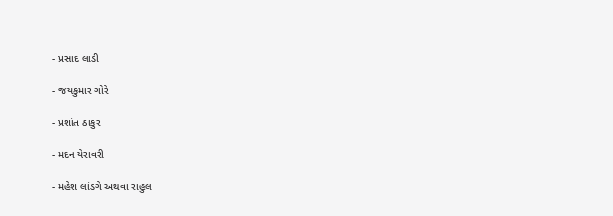- પ્રસાદ લાડી

- જયકુમાર ગોરે

- પ્રશાંત ઠાકુર

- મદન યેરાવરી

- મહેશ લાંડગે અથવા રાહુલ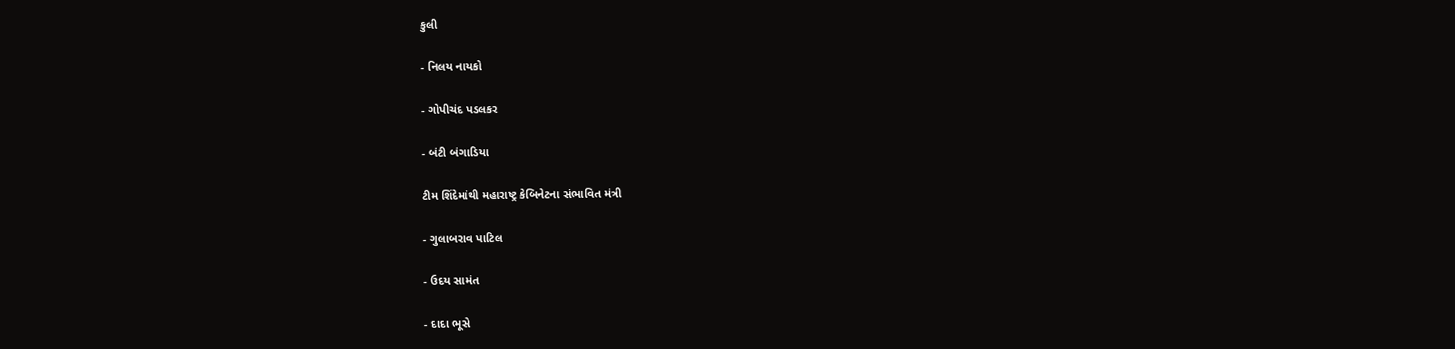કુલી

- નિલય નાયકો

- ગોપીચંદ પડલકર

- બંટી બંગાડિયા

ટીમ શિંદેમાંથી મહારાષ્ટ્ર કેબિનેટના સંભાવિત મંત્રી

- ગુલાબરાવ પાટિલ

- ઉદય સામંત

- દાદા ભૂસે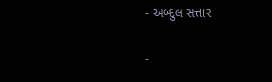- અબ્દુલ સત્તાર

-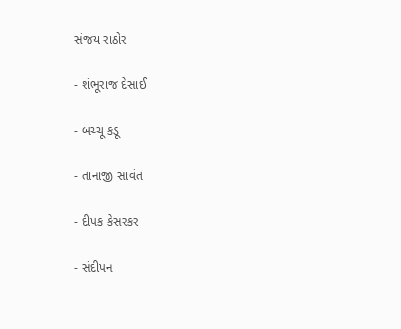સંજય રાઠોર

- શંભૂરાજ દેસાઈ

- બચ્ચૂ કડૂ

- તાનાજી સાવંત

- દીપક કેસરકર

- સંદીપન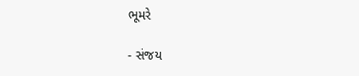ભૂમરે

- સંજય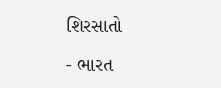શિરસાતો

- ભારત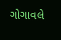ગોગાવલે